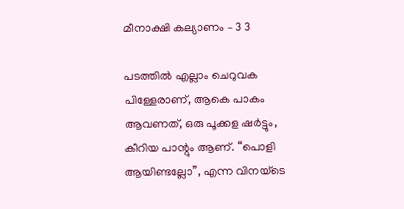മീനാക്ഷി കല്യാണം – 3 3

പടത്തിൽ എല്ലാം ചെറുവക പിള്ളേരാണ്, ആകെ പാകം ആവണത്, ഒരു പൂക്കള ഷർട്ടും, കീറിയ പാന്റും ആണ്. “പൊളി ആയിണ്ടല്ലോ”, എന്ന വിനയ്ടെ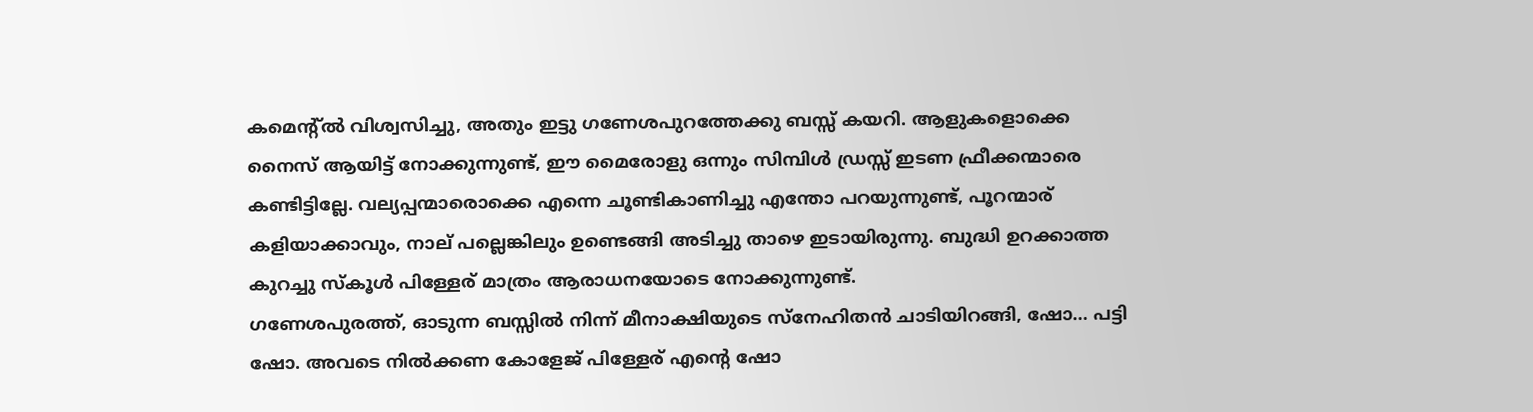കമെന്റ്ൽ വിശ്വസിച്ചു, അതും ഇട്ടു ഗണേശപുറത്തേക്കു ബസ്സ് കയറി. ആളുകളൊക്കെ നൈസ് ആയിട്ട് നോക്കുന്നുണ്ട്, ഈ മൈരോളു ഒന്നും സിമ്പിൾ ഡ്രസ്സ് ഇടണ ഫ്രീക്കന്മാരെ കണ്ടിട്ടില്ലേ. വല്യപ്പന്മാരൊക്കെ എന്നെ ചൂണ്ടികാണിച്ചു എന്തോ പറയുന്നുണ്ട്, പൂറന്മാര് കളിയാക്കാവും, നാല് പല്ലെങ്കിലും ഉണ്ടെങ്ങി അടിച്ചു താഴെ ഇടായിരുന്നു. ബുദ്ധി ഉറക്കാത്ത കുറച്ചു സ്കൂൾ പിള്ളേര് മാത്രം ആരാധനയോടെ നോക്കുന്നുണ്ട്.
ഗണേശപുരത്ത്, ഓടുന്ന ബസ്സിൽ നിന്ന് മീനാക്ഷിയുടെ സ്നേഹിതൻ ചാടിയിറങ്ങി, ഷോ… പട്ടി ഷോ. അവടെ നിൽക്കണ കോളേജ് പിള്ളേര് എന്റെ ഷോ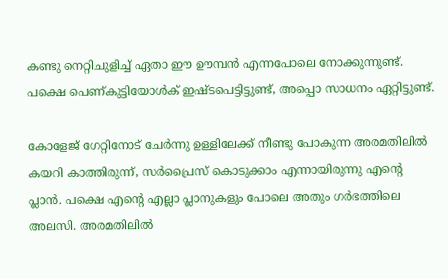കണ്ടു നെറ്റിചുളിച്ച്‌ ഏതാ ഈ ഊമ്പൻ എന്നപോലെ നോക്കുന്നുണ്ട്. പക്ഷെ പെണ്കുട്ടിയോൾക് ഇഷ്ടപെട്ടിട്ടുണ്ട്, അപ്പൊ സാധനം ഏറ്റിട്ടുണ്ട്.

കോളേജ് ഗേറ്റിനോട് ചേർന്നു ഉള്ളിലേക്ക് നീണ്ടു പോകുന്ന അരമതിലിൽ കയറി കാത്തിരുന്ന്, സർപ്രൈസ് കൊടുക്കാം എന്നായിരുന്നു എന്റെ പ്ലാൻ. പക്ഷെ എന്റെ എല്ലാ പ്ലാനുകളും പോലെ അതും ഗർഭത്തിലെ അലസി. അരമതിലിൽ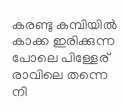കരണ്ടു കമ്പിയിൽ കാക്ക ഇരിക്കുന്ന പോലെ പിള്ളേര് രാവിലെ തന്നെ നി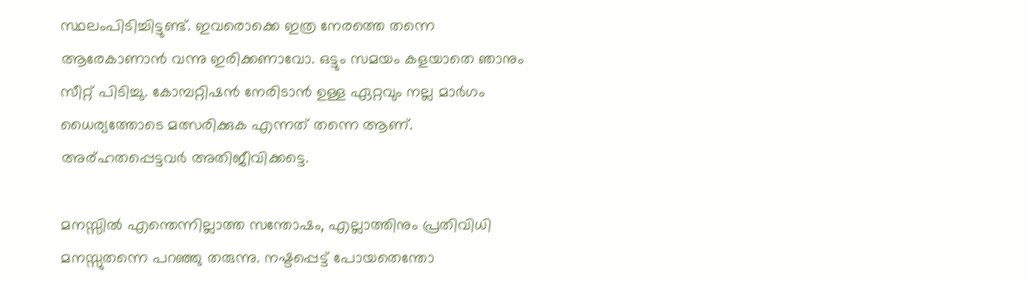സ്ഥലംപിടിച്ചിട്ടുണ്ട്. ഇവരൊക്കെ ഇത്ര നേരത്തെ തന്നെ ആരേകാണാൻ വന്നു ഇരിക്കണാവോ. ഒട്ടും സമയം കളയാതെ ഞാനും സീറ്റ് പിടിച്ചു. കോമ്പറ്റിഷൻ നേരിടാൻ ഉള്ള ഏറ്റവും നല്ല മാർഗം ധൈര്യത്തോടെ മത്സരിക്കുക എന്നത് തന്നെ ആണ്. അര്ഹതപ്പെട്ടവർ അതിജീവിക്കട്ടെ.

മനസ്സിൽ എന്തെന്നില്ലാത്ത സന്തോഷം, എല്ലാത്തിനും പ്രതിവിധി മനസ്സുതന്നെ പറഞ്ഞു തരുന്നു. നഷ്ടപ്പെട്ട് പോയതെന്തോ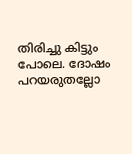തിരിച്ചു കിട്ടും പോലെ. ദോഷം പറയരുതല്ലോ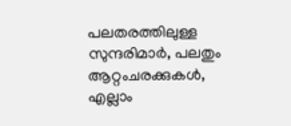പലതരത്തിലുള്ള സുന്ദരിമാർ, പലതും ആറ്റംചരക്കുകൾ, എല്ലാം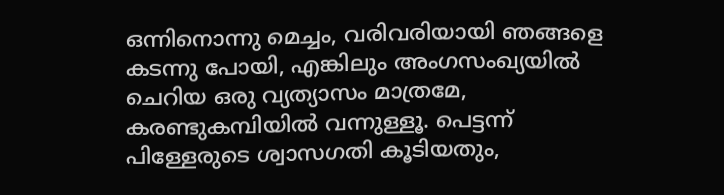ഒന്നിനൊന്നു മെച്ചം, വരിവരിയായി ഞങ്ങളെ കടന്നു പോയി, എങ്കിലും അംഗസംഖ്യയിൽ ചെറിയ ഒരു വ്യത്യാസം മാത്രമേ, കരണ്ടുകമ്പിയിൽ വന്നുള്ളൂ. പെട്ടന്ന് പിള്ളേരുടെ ശ്വാസഗതി കൂടിയതും,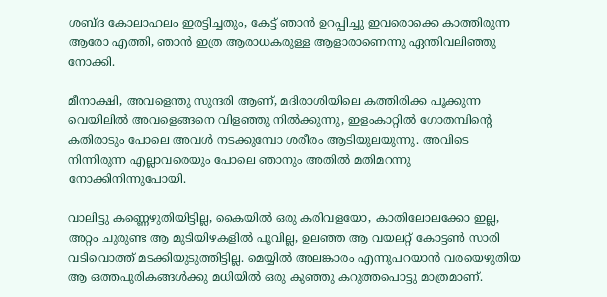ശബ്ദ കോലാഹലം ഇരട്ടിച്ചതും, കേട്ട് ഞാൻ ഉറപ്പിച്ചു ഇവരൊക്കെ കാത്തിരുന്ന ആരോ എത്തി, ഞാൻ ഇത്ര ആരാധകരുള്ള ആളാരാണെന്നു ഏന്തിവലിഞ്ഞു നോക്കി.

മീനാക്ഷി, അവളെന്തു സുന്ദരി ആണ്, മദിരാശിയിലെ കത്തിരിക്ക പൂക്കുന്ന വെയിലിൽ അവളെങ്ങനെ വിളഞ്ഞു നിൽക്കുന്നു, ഇളംകാറ്റിൽ ഗോതമ്പിന്റെ കതിരാടും പോലെ അവൾ നടക്കുമ്പോ ശരീരം ആടിയുലയുന്നു. അവിടെ നിന്നിരുന്ന എല്ലാവരെയും പോലെ ഞാനും അതിൽ മതിമറന്നു നോക്കിനിന്നുപോയി.

വാലിട്ടു കണ്ണെഴുതിയിട്ടില്ല, കൈയിൽ ഒരു കരിവളയോ, കാതിലോലക്കോ ഇല്ല, അറ്റം ചുരുണ്ട ആ മുടിയിഴകളിൽ പൂവില്ല, ഉലഞ്ഞ ആ വയലറ്റ് കോട്ടൺ സാരി വടിവൊത്ത് മടക്കിയുടുത്തിട്ടില്ല. മെയ്യിൽ അലങ്കാരം എന്നുപറയാൻ വരയെഴുതിയ ആ ഒത്തപുരികങ്ങൾക്കു മധിയിൽ ഒരു കുഞ്ഞു കറുത്തപൊട്ടു മാത്രമാണ്.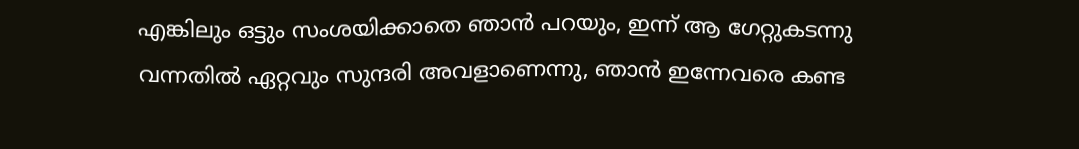എങ്കിലും ഒട്ടും സംശയിക്കാതെ ഞാൻ പറയും, ഇന്ന് ആ ഗേറ്റുകടന്നു വന്നതിൽ ഏറ്റവും സുന്ദരി അവളാണെന്നു, ഞാൻ ഇന്നേവരെ കണ്ട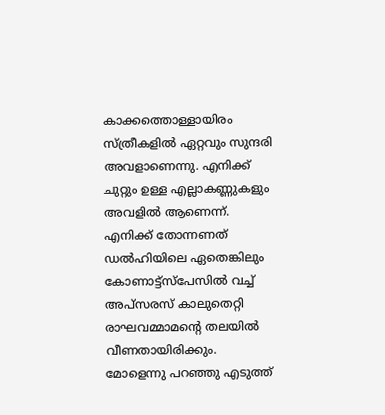കാക്കത്തൊള്ളായിരം സ്ത്രീകളിൽ ഏറ്റവും സുന്ദരി അവളാണെന്നു. എനിക്ക് ചുറ്റും ഉള്ള എല്ലാകണ്ണുകളും അവളിൽ ആണെന്ന്.
എനിക്ക് തോന്നണത് ഡൽഹിയിലെ ഏതെങ്കിലും കോണാട്ട്സ്പേസിൽ വച്ച് അപ്സരസ് കാലുതെറ്റി രാഘവമ്മാമന്റെ തലയിൽ വീണതായിരിക്കും. മോളെന്നു പറഞ്ഞു എടുത്ത്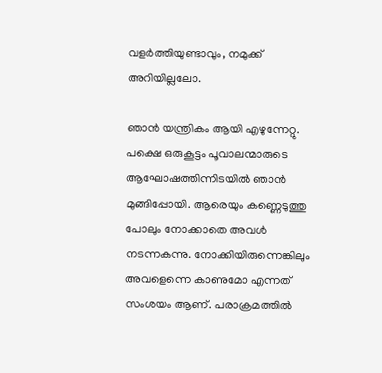വളർത്തിയുണ്ടാവും, നമുക്ക് അറിയില്ലലോ.

ഞാൻ യന്ത്രികം ആയി എഴുന്നേറ്റു. പക്ഷെ ഒരുകൂട്ടം പൂവാലന്മാരുടെ ആഘോഷത്തിന്നിടയിൽ ഞാൻ മുങ്ങിപ്പോയി. ആരെയും കണ്ണെടുത്തു പോലും നോക്കാതെ അവൾ നടന്നകന്നു. നോക്കിയിരുന്നെങ്കിലും അവളെന്നെ കാണുമോ എന്നത് സംശയം ആണ്. പരാക്രമത്തിൽ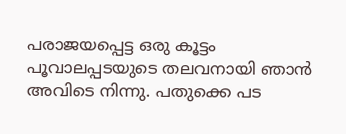പരാജയപ്പെട്ട ഒരു കൂട്ടം പൂവാലപ്പടയുടെ തലവനായി ഞാൻ അവിടെ നിന്നു. പതുക്കെ പട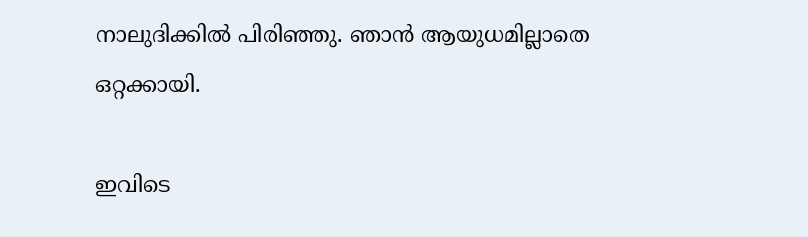നാലുദിക്കിൽ പിരിഞ്ഞു. ഞാൻ ആയുധമില്ലാതെ ഒറ്റക്കായി.

ഇവിടെ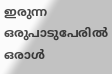ഇരുന്ന ഒരുപാടുപേരിൽ ഒരാൾ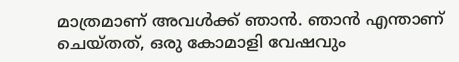മാത്രമാണ് അവൾക്ക് ഞാൻ. ഞാൻ എന്താണ് ചെയ്തത്, ഒരു കോമാളി വേഷവും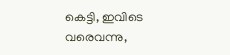കെട്ടി, ഇവിടെ വരെവന്നു,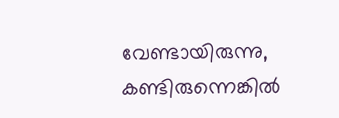വേണ്ടായിരുന്നു, കണ്ടിരുന്നെങ്കിൽ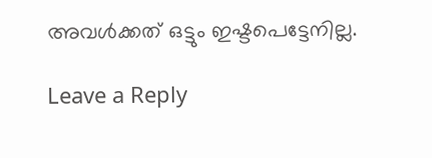അവൾക്കത് ഒട്ടും ഇഷ്ടപെട്ടേനില്ല.

Leave a Reply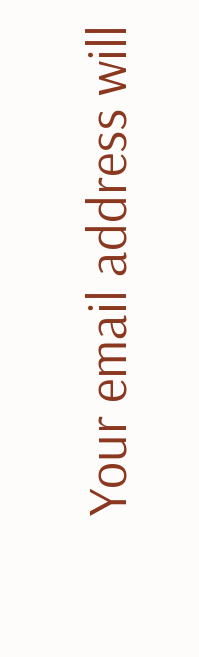Your email address will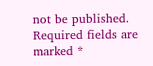not be published. Required fields are marked *